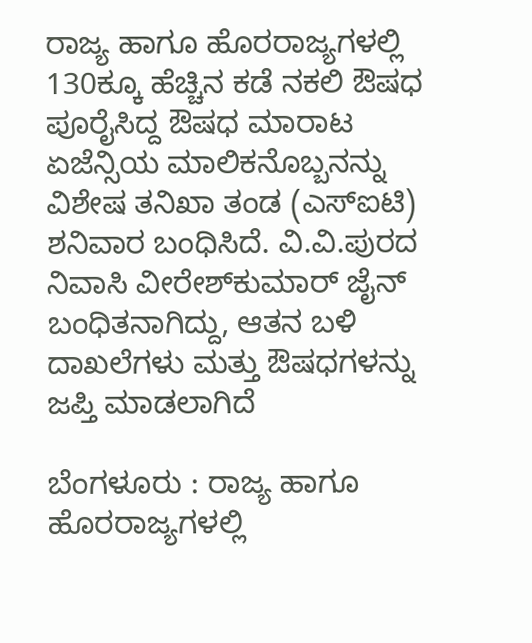ರಾಜ್ಯ ಹಾಗೂ ಹೊರರಾಜ್ಯಗಳಲ್ಲಿ 130ಕ್ಕೂ ಹೆಚ್ಚಿನ ಕಡೆ ನಕಲಿ ಔಷಧ ಪೂರೈಸಿದ್ದ ಔಷಧ ಮಾರಾಟ ಏಜೆನ್ಸಿಯ ಮಾಲಿಕನೊಬ್ಬನನ್ನು ವಿಶೇಷ ತನಿಖಾ ತಂಡ (ಎಸ್ಐಟಿ) ಶನಿವಾರ ಬಂಧಿಸಿದೆ. ವಿ.ವಿ.ಪುರದ ನಿವಾಸಿ ವೀರೇಶ್‌ಕುಮಾರ್‌ ಜೈನ್‌ ಬಂಧಿತನಾಗಿದ್ದು, ಆತನ ಬಳಿ ದಾಖಲೆಗಳು ಮತ್ತು ಔಷಧಗಳನ್ನು ಜಪ್ತಿ ಮಾಡಲಾಗಿದೆ

ಬೆಂಗಳೂರು : ರಾಜ್ಯ ಹಾಗೂ ಹೊರರಾಜ್ಯಗಳಲ್ಲಿ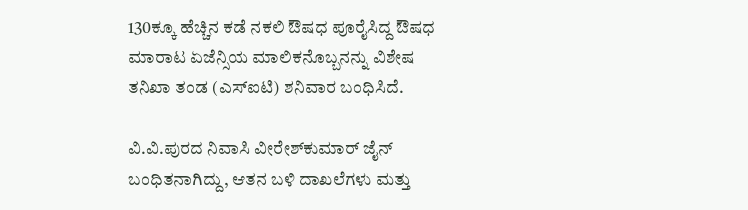130ಕ್ಕೂ ಹೆಚ್ಚಿನ ಕಡೆ ನಕಲಿ ಔಷಧ ಪೂರೈಸಿದ್ದ ಔಷಧ ಮಾರಾಟ ಏಜೆನ್ಸಿಯ ಮಾಲಿಕನೊಬ್ಬನನ್ನು ವಿಶೇಷ ತನಿಖಾ ತಂಡ (ಎಸ್ಐಟಿ) ಶನಿವಾರ ಬಂಧಿಸಿದೆ.

ವಿ.ವಿ.ಪುರದ ನಿವಾಸಿ ವೀರೇಶ್‌ಕುಮಾರ್‌ ಜೈನ್‌ ಬಂಧಿತನಾಗಿದ್ದು, ಆತನ ಬಳಿ ದಾಖಲೆಗಳು ಮತ್ತು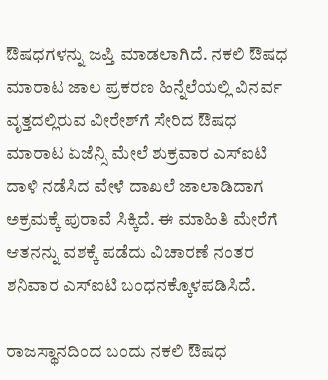ಔಷಧಗಳನ್ನು ಜಪ್ತಿ ಮಾಡಲಾಗಿದೆ. ನಕಲಿ ಔಷಧ ಮಾರಾಟ ಜಾಲ ಪ್ರಕರಣ ಹಿನ್ನೆಲೆಯಲ್ಲಿ ವಿನರ್ವ ವೃತ್ತದಲ್ಲಿರುವ ವೀರೇಶ್‌ಗೆ ಸೇರಿದ ಔಷಧ ಮಾರಾಟ ಏಜೆನ್ಸಿ ಮೇಲೆ ಶುಕ್ರವಾರ ಎಸ್‌ಐಟಿ ದಾಳಿ ನಡೆಸಿದ ವೇಳೆ ದಾಖಲೆ ಜಾಲಾಡಿದಾಗ ಅಕ್ರಮಕ್ಕೆ ಪುರಾವೆ ಸಿಕ್ಕಿದೆ. ಈ ಮಾಹಿತಿ ಮೇರೆಗೆ ಆತನನ್ನು ವಶಕ್ಕೆ ಪಡೆದು ವಿಚಾರಣೆ ನಂತರ ಶನಿವಾರ ಎಸ್‌ಐಟಿ ಬಂಧನಕ್ಕೊಳಪಡಿಸಿದೆ.

ರಾಜಸ್ಥಾನದಿಂದ ಬಂದು ನಕಲಿ ಔಷಧ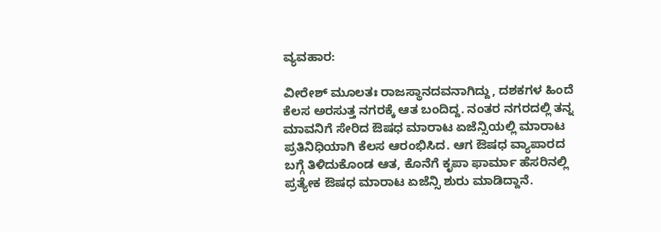ವ್ಯವಹಾರ:

ವೀರೇಶ್ ಮೂಲತಃ ರಾಜಸ್ಥಾನದವನಾಗಿದ್ದು, ದಶಕಗಳ ಹಿಂದೆ ಕೆಲಸ ಅರಸುತ್ತ ನಗರಕ್ಕೆ ಆತ ಬಂದಿದ್ದ. ನಂತರ ನಗರದಲ್ಲಿ ತನ್ನ ಮಾವನಿಗೆ ಸೇರಿದ ಔಷಧ ಮಾರಾಟ ಏಜೆನ್ಸಿಯಲ್ಲಿ ಮಾರಾಟ ಪ್ರತಿನಿಧಿಯಾಗಿ ಕೆಲಸ ಆರಂಭಿಸಿದ. ಆಗ ಔಷಧ ವ್ಯಾಪಾರದ ಬಗ್ಗೆ ತಿಳಿದುಕೊಂಡ ಆತ, ಕೊನೆಗೆ ಕೃಪಾ ಫಾರ್ಮಾ ಹೆಸರಿನಲ್ಲಿ ಪ್ರತ್ಯೇಕ ಔಷಧ ಮಾರಾಟ ಏಜೆನ್ಸಿ ಶುರು ಮಾಡಿದ್ದಾನೆ.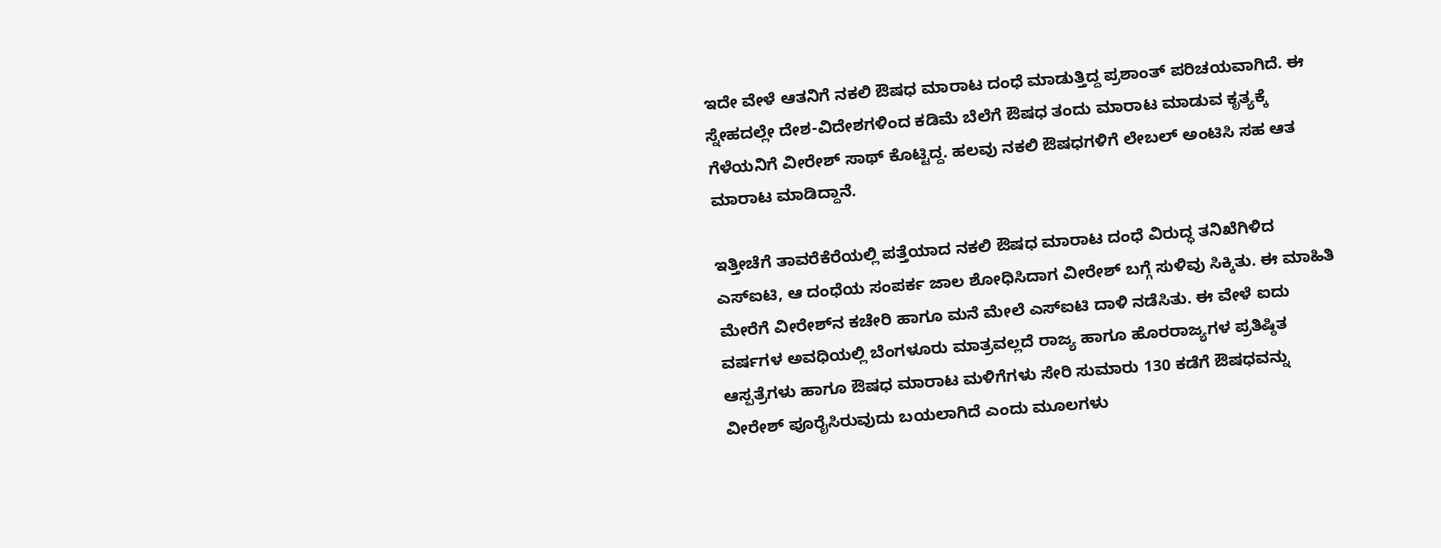ಇದೇ ವೇಳೆ ಆತನಿಗೆ ನಕಲಿ ಔಷಧ ಮಾರಾಟ ದಂಧೆ ಮಾಡುತ್ತಿದ್ದ ಪ್ರಶಾಂತ್ ಪರಿಚಯವಾಗಿದೆ. ಈ ಸ್ನೇಹದಲ್ಲೇ ದೇಶ-ವಿದೇಶಗಳಿಂದ ಕಡಿಮೆ ಬೆಲೆಗೆ ಔಷಧ ತಂದು ಮಾರಾಟ ಮಾಡುವ ಕೃತ್ಯಕ್ಕೆ ಗೆಳೆಯನಿಗೆ ವೀರೇಶ್ ಸಾಥ್ ಕೊಟ್ಟಿದ್ದ. ಹಲವು ನಕಲಿ ಔಷಧಗಳಿಗೆ ಲೇಬಲ್ ಅಂಟಿಸಿ ಸಹ ಆತ ಮಾರಾಟ ಮಾಡಿದ್ದಾನೆ.

ಇತ್ತೀಚೆಗೆ ತಾವರೆಕೆರೆಯಲ್ಲಿ ಪತ್ತೆಯಾದ ನಕಲಿ ಔಷಧ ಮಾರಾಟ ದಂಧೆ ವಿರುದ್ಧ ತನಿಖೆಗಿಳಿದ ಎಸ್‌ಐಟಿ, ಆ ದಂಧೆಯ ಸಂಪರ್ಕ ಜಾಲ ಶೋಧಿಸಿದಾಗ ವೀರೇಶ್ ಬಗ್ಗೆ ಸುಳಿವು ಸಿಕ್ಕಿತು. ಈ ಮಾಹಿತಿ ಮೇರೆಗೆ ವೀರೇಶ್‌ನ ಕಚೇರಿ ಹಾಗೂ ಮನೆ ಮೇಲೆ ಎಸ್‌ಐಟಿ ದಾಳಿ ನಡೆಸಿತು. ಈ ವೇಳೆ ಐದು ವರ್ಷಗಳ ಅವಧಿಯಲ್ಲಿ ಬೆಂಗಳೂರು ಮಾತ್ರವಲ್ಲದೆ ರಾಜ್ಯ ಹಾಗೂ ಹೊರರಾಜ್ಯಗಳ ಪ್ರತಿಷ್ಠಿತ ಆಸ್ಪತ್ರೆಗಳು ಹಾಗೂ ಔಷಧ ಮಾರಾಟ ಮಳಿಗೆಗಳು ಸೇರಿ ಸುಮಾರು 130 ಕಡೆಗೆ ಔಷಧವನ್ನು ವೀರೇಶ್ ಪೂರೈಸಿರುವುದು ಬಯಲಾಗಿದೆ ಎಂದು ಮೂಲಗಳು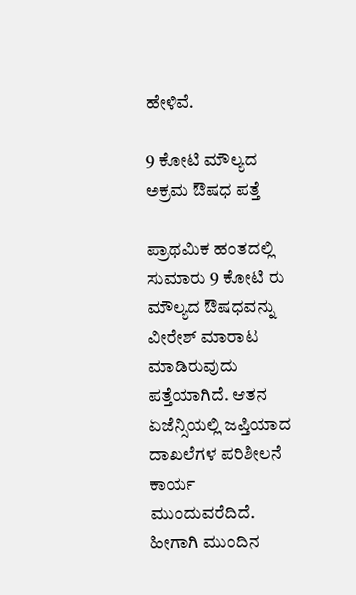ಹೇಳಿವೆ.

9 ಕೋಟಿ ಮೌಲ್ಯದ ಅಕ್ರಮ ಔಷಧ ಪತ್ತೆ

ಪ್ರಾಥಮಿಕ ಹಂತದಲ್ಲಿ ಸುಮಾರು 9 ಕೋಟಿ ರು ಮೌಲ್ಯದ ಔಷಧವನ್ನು ವೀರೇಶ್ ಮಾರಾಟ ಮಾಡಿರುವುದು ಪತ್ತೆಯಾಗಿದೆ. ಆತನ ಏಜೆನ್ಸಿಯಲ್ಲಿ ಜಪ್ತಿಯಾದ ದಾಖಲೆಗಳ ಪರಿಶೀಲನೆ ಕಾರ್ಯ ಮುಂದುವರೆದಿದೆ. ಹೀಗಾಗಿ ಮುಂದಿನ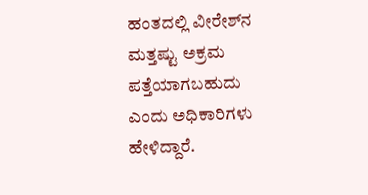ಹಂತದಲ್ಲಿ ವೀರೇಶ್‌ನ ಮತ್ತಷ್ಟು ಅಕ್ರಮ ಪತ್ತೆಯಾಗಬಹುದು ಎಂದು ಅಧಿಕಾರಿಗಳು ಹೇಳಿದ್ದಾರೆ.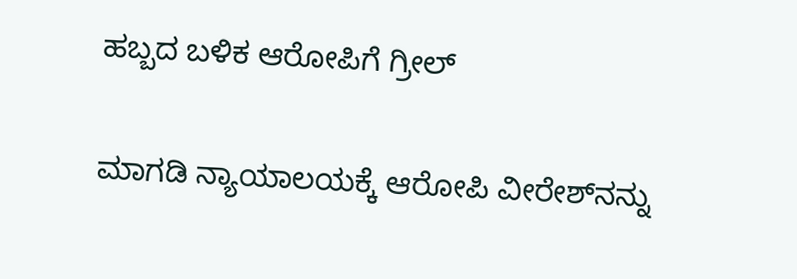ಹಬ್ಬದ ಬಳಿಕ ಆರೋಪಿಗೆ ಗ್ರೀಲ್

ಮಾಗಡಿ ನ್ಯಾಯಾಲಯಕ್ಕೆ ಆರೋಪಿ ವೀರೇಶ್‌ನನ್ನು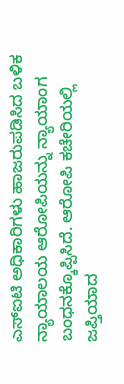ಎಸ್‌ಐಟಿ ಅಧಿಕಾರಿಗಳು ಹಾಜರುಪಡಿಸಿದ ಬಳಿಕ ನ್ಯಾಯಾಲಯ ಆರೋಪಿಯನ್ನು ನ್ಯಾಯಾಂಗ ಬಂಧನಕ್ಕೊಪ್ಪಿಸಿದೆ. ಆರೋಪಿ ಕಚೇರಿಯಲ್ಲಿ ಜಪ್ತಿಯಾದ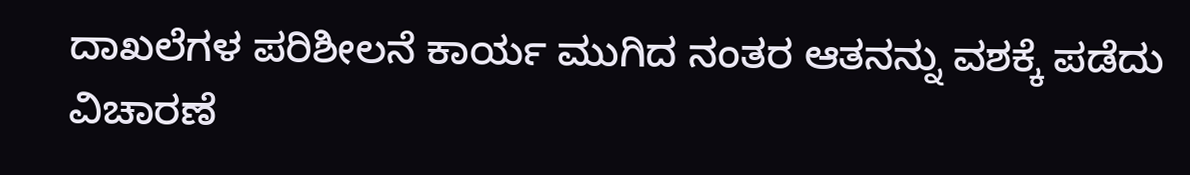ದಾಖಲೆಗಳ ಪರಿಶೀಲನೆ ಕಾರ್ಯ ಮುಗಿದ ನಂತರ ಆತನನ್ನು ವಶಕ್ಕೆ ಪಡೆದು ವಿಚಾರಣೆ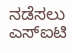ನಡೆಸಲು ಎಸ್‌ಐಟಿ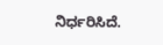ನಿರ್ಧರಿಸಿದೆ.